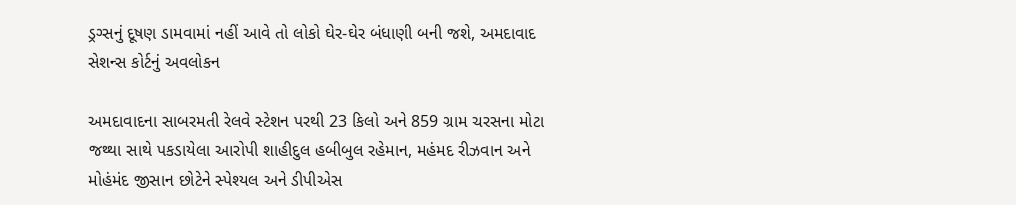ડ્રગ્સનું દૂષણ ડામવામાં નહીં આવે તો લોકો ઘેર-ઘેર બંધાણી બની જશે, અમદાવાદ સેશન્સ કોર્ટનું અવલોકન

અમદાવાદના સાબરમતી રેલવે સ્ટેશન પરથી 23 કિલો અને 859 ગ્રામ ચરસના મોટા જથ્થા સાથે પકડાયેલા આરોપી શાહીદુલ હબીબુલ રહેમાન, મહંમદ રીઝવાન અને મોહંમંદ જીસાન છોટેને સ્પેશ્યલ અને ડીપીએસ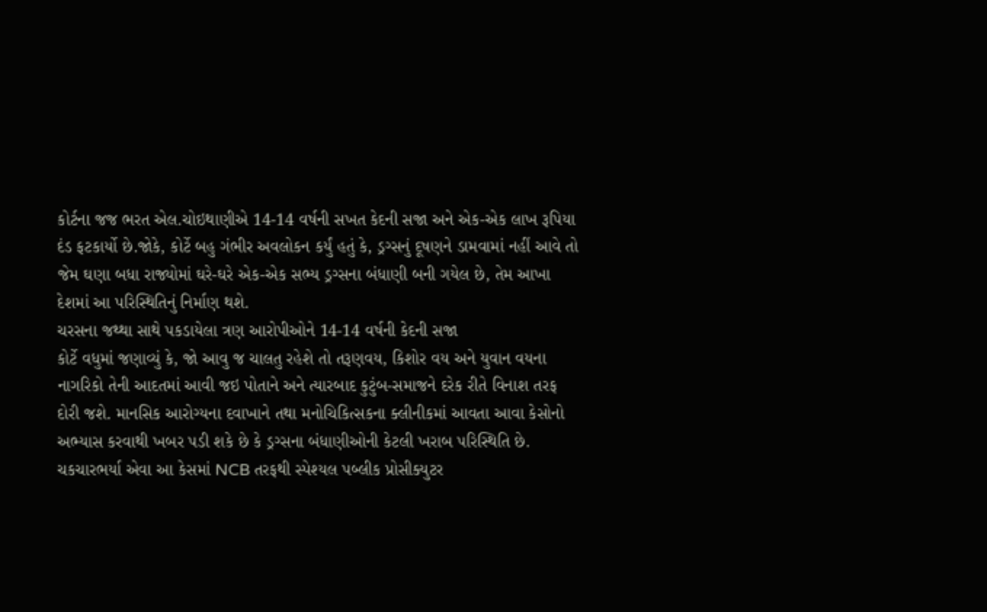કોર્ટના જજ ભરત એલ.ચોઇથાણીએ 14-14 વર્ષની સખત કેદની સજા અને એક-એક લાખ રૂપિયા દંડ ફટકાર્યો છે.જોકે, કોર્ટે બહુ ગંભીર અવલોકન કર્યું હતું કે, ડ્રગ્સનું દૂષણને ડામવામાં નહીં આવે તો જેમ ઘણા બધા રાજ્યોમાં ઘરે-ઘરે એક-એક સભ્ય ડ્રગ્સના બંધાણી બની ગયેલ છે, તેમ આખા દેશમાં આ પરિસ્થિતિનું નિર્માણ થશે.
ચરસના જથ્થા સાથે પકડાયેલા ત્રણ આરોપીઓને 14-14 વર્ષની કેદની સજા
કોર્ટે વધુમાં જણાવ્યું કે, જો આવુ જ ચાલતુ રહેશે તો તરૂણવય, કિશોર વય અને યુવાન વયના નાગરિકો તેની આદતમાં આવી જઇ પોતાને અને ત્યારબાદ કુટુંબ-સમાજને દરેક રીતે વિનાશ તરફ દોરી જશે. માનસિક આરોગ્યના દવાખાને તથા મનોચિકિત્સકના ક્લીનીકમાં આવતા આવા કેસોનો અભ્યાસ કરવાથી ખબર પડી શકે છે કે ડ્રગ્સના બંધાણીઓની કેટલી ખરાબ પરિસ્થિતિ છે.
ચકચારભર્યા એવા આ કેસમાં NCB તરફથી સ્પેશ્યલ પબ્લીક પ્રોસીક્યુટર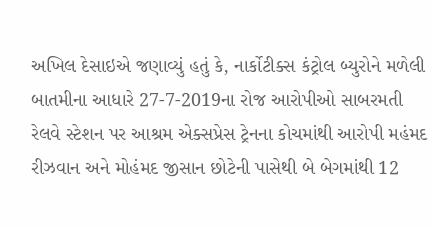અખિલ દેસાઇએ જણાવ્યું હતું કે, નાર્કોટીક્સ કંટ્રોલ બ્યુરોને મળેલી બાતમીના આધારે 27-7-2019ના રોજ આરોપીઓ સાબરમતી રેલવે સ્ટેશન પર આશ્રમ એક્સપ્રેસ ટ્રેનના કોચમાંથી આરોપી મહંમદ રીઝવાન અને મોહંમદ જીસાન છોટેની પાસેથી બે બેગમાંથી 12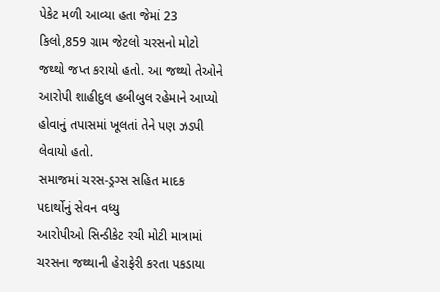પેકેટ મળી આવ્યા હતા જેમાં 23 કિલો,859 ગ્રામ જેટલો ચરસનો મોટો જથ્થો જપ્ત કરાયો હતો. આ જથ્થો તેઓને આરોપી શાહીદુલ હબીબુલ રહેમાને આપ્યો હોવાનું તપાસમાં ખૂલતાં તેને પણ ઝડપી લેવાયો હતો.
સમાજમાં ચરસ-ડ્રગ્સ સહિત માદક પદાર્થોનું સેવન વધ્યુ
આરોપીઓ સિન્ડીકેટ રચી મોટી માત્રામાં ચરસના જથ્થાની હેરાફેરી કરતા પકડાયા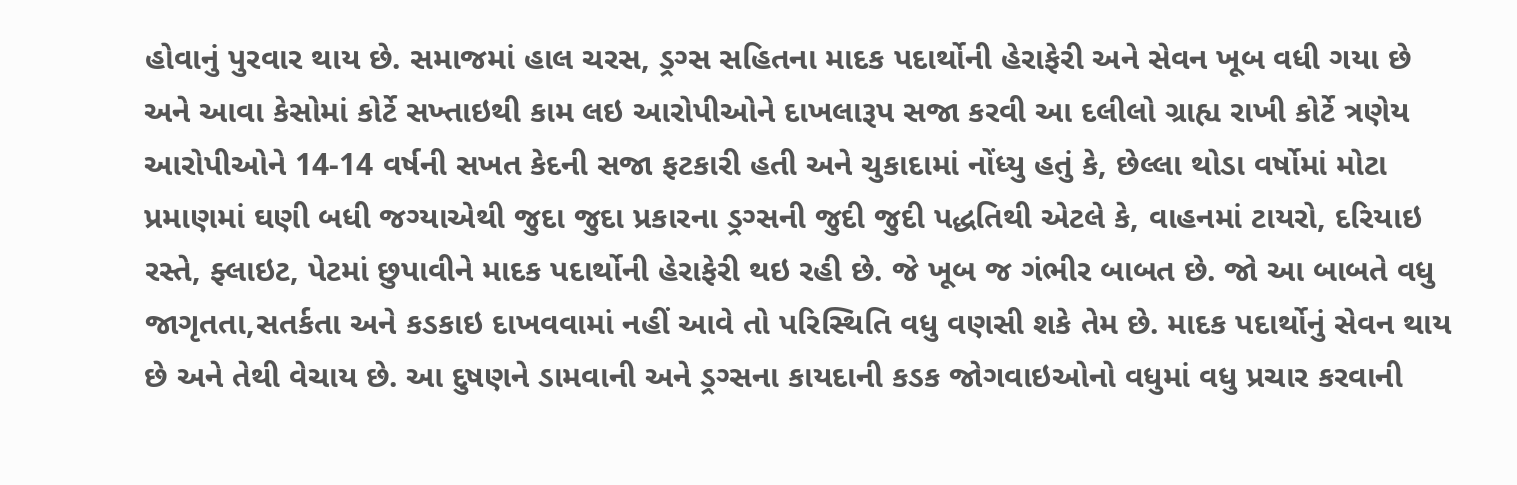હોવાનું પુરવાર થાય છે. સમાજમાં હાલ ચરસ, ડ્રગ્સ સહિતના માદક પદાર્થોની હેરાફેરી અને સેવન ખૂબ વધી ગયા છે અને આવા કેસોમાં કોર્ટે સખ્તાઇથી કામ લઇ આરોપીઓને દાખલારૂપ સજા કરવી આ દલીલો ગ્રાહ્ય રાખી કોર્ટે ત્રણેય આરોપીઓને 14-14 વર્ષની સખત કેદની સજા ફટકારી હતી અને ચુકાદામાં નોંધ્યુ હતું કે, છેલ્લા થોડા વર્ષોમાં મોટા પ્રમાણમાં ઘણી બધી જગ્યાએથી જુદા જુદા પ્રકારના ડ્રગ્સની જુદી જુદી પદ્ધતિથી એટલે કે, વાહનમાં ટાયરો, દરિયાઇ રસ્તે, ફ્લાઇટ, પેટમાં છુપાવીને માદક પદાર્થોની હેરાફેરી થઇ રહી છે. જે ખૂબ જ ગંભીર બાબત છે. જો આ બાબતે વધુ જાગૃતતા,સતર્કતા અને કડકાઇ દાખવવામાં નહીં આવે તો પરિસ્થિતિ વધુ વણસી શકે તેમ છે. માદક પદાર્થોનું સેવન થાય છે અને તેથી વેચાય છે. આ દુષણને ડામવાની અને ડ્રગ્સના કાયદાની કડક જોગવાઇઓનો વધુમાં વધુ પ્રચાર કરવાની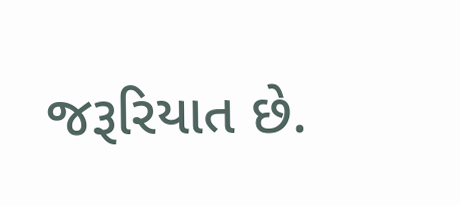જરૂરિયાત છે.